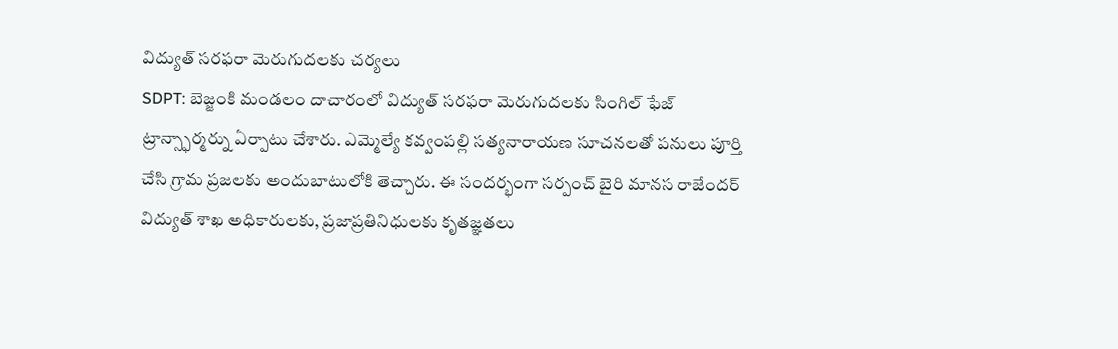విద్యుత్ సరఫరా మెరుగుదలకు చర్యలు
SDPT: బెజ్జంకి మండలం దాచారంలో విద్యుత్ సరఫరా మెరుగుదలకు సింగిల్ ఫేజ్ ట్రాన్స్ఫార్మర్ను ఏర్పాటు చేశారు. ఎమ్మెల్యే కవ్వంపల్లి సత్యనారాయణ సూచనలతో పనులు పూర్తి చేసి గ్రామ ప్రజలకు అందుబాటులోకి తెచ్చారు. ఈ సందర్భంగా సర్పంచ్ బైరి మానస రాజేందర్ విద్యుత్ శాఖ అధికారులకు, ప్రజాప్రతినిధులకు కృతజ్ఞతలు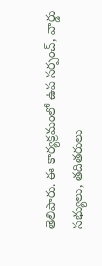తెలిపారు. ఈ కార్యక్రమంలో ఉప సర్పంచ్, వార్డు సభ్యులు, తదితరులు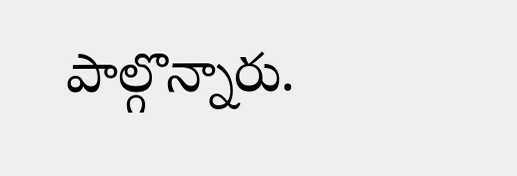పాల్గొన్నారు.